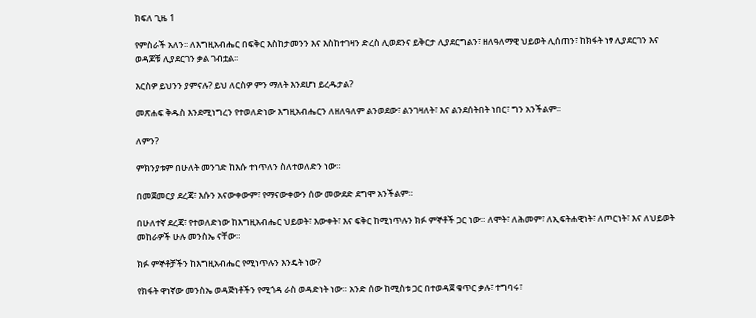ክፍለ ጊዜ 1

የምስራች አለን፡፡ ለእግዚአብሔር በፍቅር እስከታመንን እና እስከተገዛን ድረስ ሊወደንና ይቅርታ ሊያደርግልን፣ ዘለዓለማዊ ህይወት ሊሰጠን፣ ከክፋት ነፃ ሊያደርገን እና ወዳጆቹ ሊያደርገን ቃል ገብቷል፡፡

እርስዎ ይህንን ያምናሉ? ይህ ለርስዎ ምን ማለት እንደሆነ ይረዱታል?

መጽሐፍ ቅዱስ እንደሚነግረን የተወለድነው እግዚአብሔርን ለዘለዓለም ልንወደው፣ ልንገዛለት፣ እና ልንደሰትበት ነበር፣ ግን አንችልም፡፡

ለምን?

ምክንያቱም በሁለት መንገድ ከእሱ ተነጥለን ስለተወለድን ነው።

በመጀመርያ ደረጃ፣ እሱን አናውቀውም፣ የማናውቀውን ሰው መውደድ ደግሞ አንችልም።

በሁለተኛ ደረጃ፣ የተወለድነው ከእግዚአብሔር ህይወት፣ እውቀት፣ እና ፍቅር ከሚነጥሉን ክፉ ምኞቶች ጋር ነው። ለሞት፣ ለሕመም፣ ለኢፍትሐዊነት፣ ለጦርነት፣ እና ለህይወት መከራዎች ሁሉ መንስኤ ናቸው።

ክፉ ምኞቶቻችን ከእግዚአብሔር የሚነጥሉን እንዴት ነው?

የክፋት ዋነኛው መንስኤ ወዳጅነቶችን የሚጎዳ ራስ ወዳድነት ነው። አንድ ሰው ከሚስቱ ጋር በተወዳጀ ቁጥር ቃሉ፣ ተግባሩ፣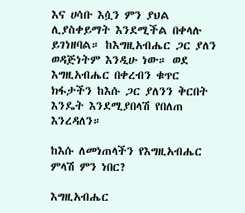እና ሀሳቡ እሷን ምን ያህል ሊያስቀይማት እንደሚችል በቀላሉ ይገነዘባል። ከእግዚአብሔር ጋር ያለን ወዳጅነትም እንዲሁ ነው። ወደ እግዚአብሔር በቀረብን ቁጥር ክፋታችን ከእሱ ጋር ያለንን ቅርበት እንዴት እንደሚያበላሽ የበለጠ እንረዳለን።

ከእሱ ለመነጠላችን የእግዚአብሔር ምላሽ ምን ነበር?

እግዚአብሔር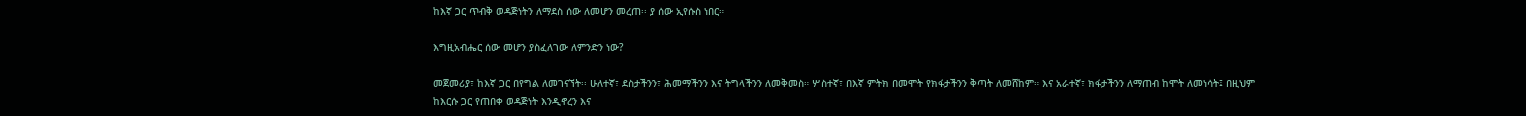ከእኛ ጋር ጥብቅ ወዳጅነትን ለማደስ ሰው ለመሆን መረጠ፡፡ ያ ሰው ኢየሱስ ነበር።

እግዚአብሔር ሰው መሆን ያስፈለገው ለምንድን ነው?

መጀመሪያ፣ ከእኛ ጋር በየግል ለመገናኘት፡፡ ሁለተኛ፣ ደስታችንን፣ ሕመማችንን እና ትግላችንን ለመቅመስ። ሦስተኛ፣ በእኛ ምትክ በመሞት የክፋታችንን ቅጣት ለመሸከም። እና አራተኛ፣ ክፋታችንን ለማጠብ ከሞት ለመነሳት፤ በዚህም ከእርሱ ጋር የጠበቀ ወዳጅነት እንዲኖረን እና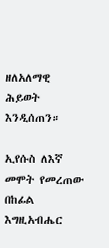ዘለአለማዊ ሕይወት እንዲሰጠን።

ኢየሱስ ለእኛ መሞት የመረጠው በከፊል እግዚአብሔር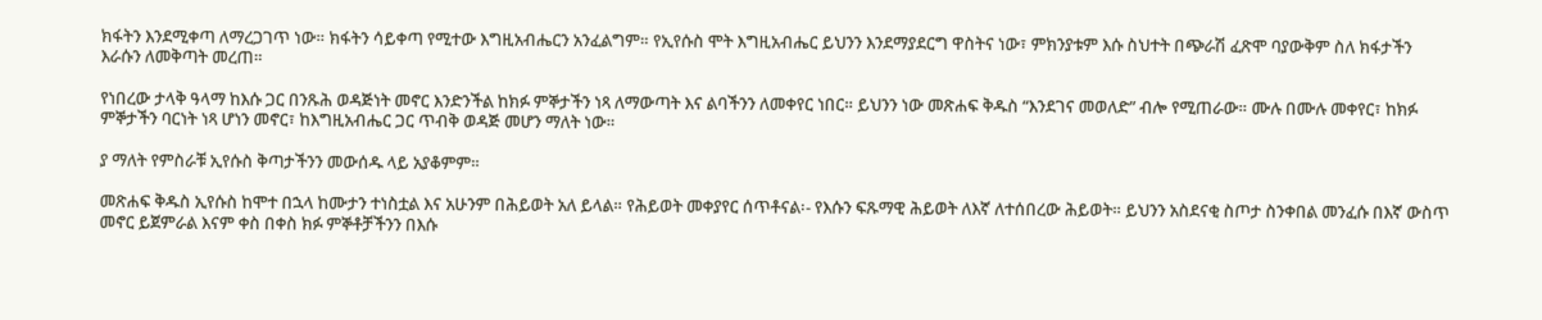ክፋትን እንደሚቀጣ ለማረጋገጥ ነው። ክፋትን ሳይቀጣ የሚተው እግዚአብሔርን አንፈልግም። የኢየሱስ ሞት እግዚአብሔር ይህንን እንደማያደርግ ዋስትና ነው፣ ምክንያቱም እሱ ስህተት በጭራሽ ፈጽሞ ባያውቅም ስለ ክፋታችን እራሱን ለመቅጣት መረጠ።

የነበረው ታላቅ ዓላማ ከእሱ ጋር በንጹሕ ወዳጅነት መኖር እንድንችል ከክፉ ምኞታችን ነጻ ለማውጣት እና ልባችንን ለመቀየር ነበር። ይህንን ነው መጽሐፍ ቅዱስ “እንደገና መወለድ” ብሎ የሚጠራው። ሙሉ በሙሉ መቀየር፣ ከክፉ ምኞታችን ባርነት ነጻ ሆነን መኖር፣ ከእግዚአብሔር ጋር ጥብቅ ወዳጅ መሆን ማለት ነው።

ያ ማለት የምስራቹ ኢየሱስ ቅጣታችንን መውሰዱ ላይ አያቆምም።

መጽሐፍ ቅዱስ ኢየሱስ ከሞተ በኋላ ከሙታን ተነስቷል እና አሁንም በሕይወት አለ ይላል። የሕይወት መቀያየር ሰጥቶናል፡- የእሱን ፍጹማዊ ሕይወት ለእኛ ለተሰበረው ሕይወት። ይህንን አስደናቂ ስጦታ ስንቀበል መንፈሱ በእኛ ውስጥ መኖር ይጀምራል እናም ቀስ በቀስ ክፉ ምኞቶቻችንን በእሱ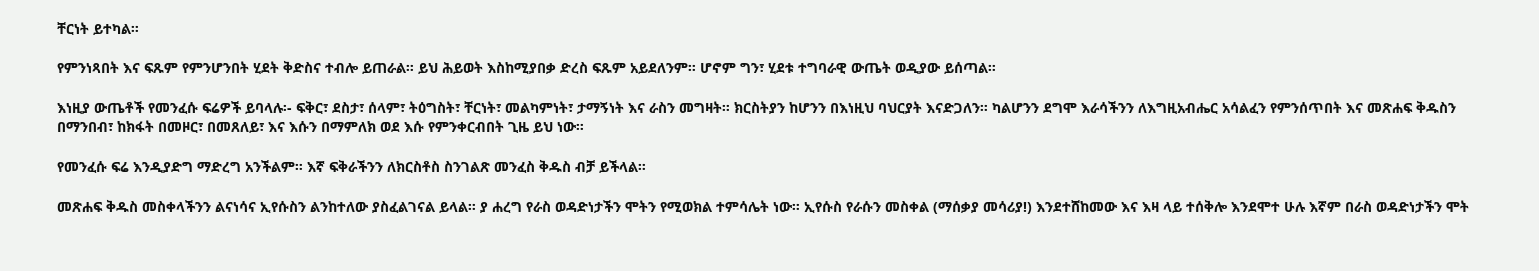ቸርነት ይተካል።

የምንነጻበት እና ፍጹም የምንሆንበት ሂደት ቅድስና ተብሎ ይጠራል። ይህ ሕይወት እስከሚያበቃ ድረስ ፍጹም አይደለንም። ሆኖም ግን፣ ሂደቱ ተግባራዊ ውጤት ወዲያው ይሰጣል።

እነዚያ ውጤቶች የመንፈሱ ፍሬዎች ይባላሉ፡- ፍቅር፣ ደስታ፣ ሰላም፣ ትዕግስት፣ ቸርነት፣ መልካምነት፣ ታማኝነት እና ራስን መግዛት። ክርስትያን ከሆንን በእነዚህ ባህርያት እናድጋለን። ካልሆንን ደግሞ እራሳችንን ለእግዚአብሔር አሳልፈን የምንሰጥበት እና መጽሐፍ ቅዱስን በማንበብ፣ ከክፋት በመዞር፣ በመጸለይ፣ እና እሱን በማምለክ ወደ እሱ የምንቀርብበት ጊዜ ይህ ነው።

የመንፈሱ ፍሬ እንዲያድግ ማድረግ አንችልም። እኛ ፍቅራችንን ለክርስቶስ ስንገልጽ መንፈስ ቅዱስ ብቻ ይችላል።

መጽሐፍ ቅዱስ መስቀላችንን ልናነሳና ኢየሱስን ልንከተለው ያስፈልገናል ይላል። ያ ሐረግ የራስ ወዳድነታችን ሞትን የሚወክል ተምሳሌት ነው። ኢየሱስ የራሱን መስቀል (ማሰቃያ መሳሪያ!) እንደተሸከመው እና እዛ ላይ ተሰቅሎ እንደሞተ ሁሉ እኛም በራስ ወዳድነታችን ሞት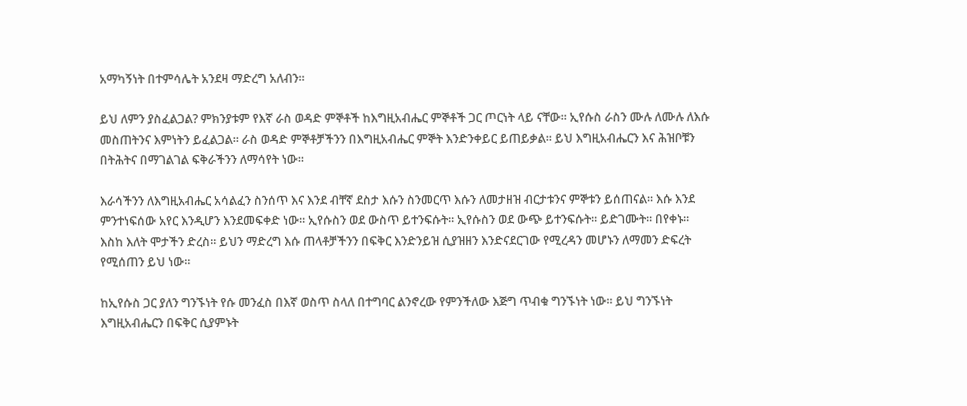አማካኝነት በተምሳሌት አንደዛ ማድረግ አለብን።

ይህ ለምን ያስፈልጋል? ምክንያቱም የእኛ ራስ ወዳድ ምኞቶች ከእግዚአብሔር ምኞቶች ጋር ጦርነት ላይ ናቸው። ኢየሱስ ራስን ሙሉ ለሙሉ ለእሱ መስጠትንና እምነትን ይፈልጋል። ራስ ወዳድ ምኞቶቻችንን በእግዚአብሔር ምኞት እንድንቀይር ይጠይቃል። ይህ እግዚአብሔርን እና ሕዝቦቹን በትሕትና በማገልገል ፍቅራችንን ለማሳየት ነው።

እራሳችንን ለእግዚአብሔር አሳልፈን ስንሰጥ እና እንደ ብቸኛ ደስታ እሱን ስንመርጥ እሱን ለመታዘዝ ብርታቱንና ምኞቱን ይሰጠናል። እሱ እንደ ምንተነፍሰው አየር እንዲሆን እንደመፍቀድ ነው። ኢየሱስን ወደ ውስጥ ይተንፍሱት። ኢየሱስን ወደ ውጭ ይተንፍሱት። ይድገሙት። በየቀኑ። እስከ እለት ሞታችን ድረስ። ይህን ማድረግ እሱ ጠላቶቻችንን በፍቅር እንድንይዝ ሲያዝዘን እንድናደርገው የሚረዳን መሆኑን ለማመን ድፍረት የሚሰጠን ይህ ነው።

ከኢየሱስ ጋር ያለን ግንኙነት የሱ መንፈስ በእኛ ወስጥ ስላለ በተግባር ልንኖረው የምንችለው እጅግ ጥብቁ ግንኙነት ነው። ይህ ግንኙነት እግዚአብሔርን በፍቅር ሲያምኑት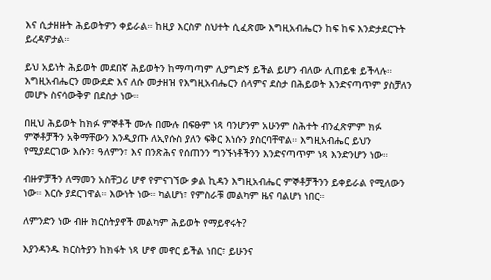እና ሲታዘዙት ሕይወትዎን ቀይራል። ከዚያ እርስዎ ስህተት ሲፈጽሙ እግዚአብሔርን ከፍ ከፍ እንድታደርጉት ይረዳዎታል።

ይህ አይነት ሕይወት መደበኛ ሕይወትን ከማጣጣም ሊያግድኝ ይችል ይሆን ብለው ሊጠይቁ ይችላሉ። እግዚአብሔርን መውደድ እና ለሱ መታዘዝ የእግዚአብሔርን ሰላምና ደስታ በሕይወት እንድናጣጥም ያስቻለን መሆኑ ስናሳውቅዎ በደስታ ነው።

በዚህ ሕይወት ከክፉ ምኞቶች ሙሉ በሙሉ በፍፁም ነጻ ባንሆንም አሁንም ስሕተት ብንፈጽምም ክፉ ምኞቶቻችን አቅማቸውን እንዲያጡ ለኢየሱስ ያለን ፍቅር እነሱን ያስርባቸዋል። እግዚአብሔር ይህን የሚያደርገው እሱን፣ ዓለምን፣ እና በንጽሕና የሰጠንን ግንኙነቶችንን እንድናጣጥም ነጻ እንድንሆን ነው።

ብዙዎቻችን ለማመን አስቸጋሪ ሆኖ የምናገኘው ቃል ኪዳን እግዚአብሔር ምኞቶቻችንን ይቀይራል የሚለውን ነው። እርሱ ያደርገዋል። እውነት ነው። ካልሆነ፣ የምስራቹ መልካም ዜና ባልሆነ ነበር።

ለምንድን ነው ብዙ ክርስትያኖች መልካም ሕይወት የማይኖሩት?

እያንዳንዱ ክርስትያን ከክፋት ነጻ ሆኖ መኖር ይችል ነበር፣ ይሁንና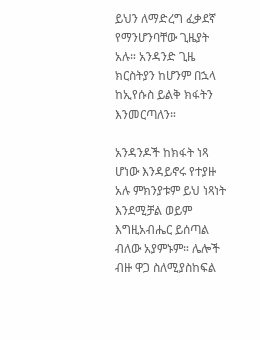ይህን ለማድረግ ፈቃደኛ የማንሆንባቸው ጊዜያት አሉ። አንዳንድ ጊዜ ክርስትያን ከሆንም በኋላ ከኢየሱስ ይልቅ ክፋትን እንመርጣለን።

አንዳንዶች ከክፋት ነጻ ሆነው እንዳይኖሩ የተያዙ አሉ ምክንያቱም ይህ ነጻነት እንደሚቻል ወይም እግዚአብሔር ይሰጣል ብለው አያምኑም። ሌሎች ብዙ ዋጋ ስለሚያስከፍል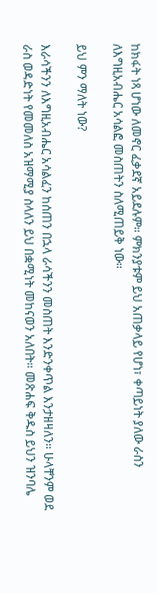ከክፋት ነጻ ሆነው ለመኖር ፈቃደኛ አይደሉም። ምክንያቱም ይህ አጠቃላይ የሆነ፣ ቀጣይነት ያለው ራስን ለእግዚአብሔር አሳልፎ መስጠትን ስለሚጠይቅ ነው።

ይህ ምን ማለት ነው?

እራሳችንን ለእግዚአብሔር አሳልፈን ከሰጠን በኋላ ራሳችንን መስጠት እንድንቀጥል እንታዘዛለን። ሁላቸንም ወደ ራስ ወዳድነት የመመለስ አዝማሚያ ስላለን ይህ በቋሚነት መከናወን አለበት። መጽሐፍ ቅዱስ ይህን ዝንባሌ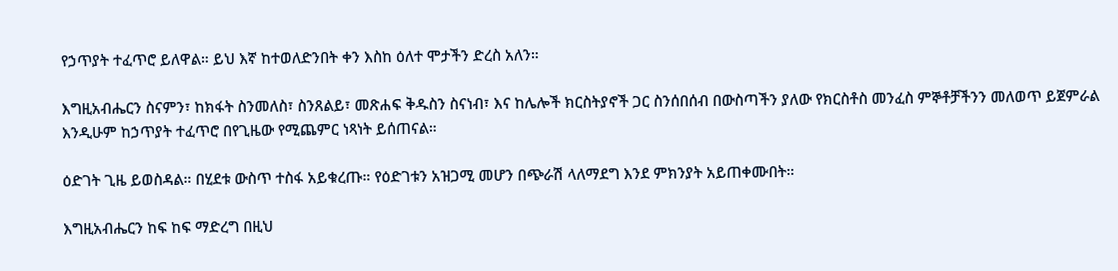የኃጥያት ተፈጥሮ ይለዋል። ይህ እኛ ከተወለድንበት ቀን እስከ ዕለተ ሞታችን ድረስ አለን።

እግዚአብሔርን ስናምን፣ ከክፋት ስንመለስ፣ ስንጸልይ፣ መጽሐፍ ቅዱስን ስናነብ፣ እና ከሌሎች ክርስትያኖች ጋር ስንሰበሰብ በውስጣችን ያለው የክርስቶስ መንፈስ ምኞቶቻችንን መለወጥ ይጀምራል እንዲሁም ከኃጥያት ተፈጥሮ በየጊዜው የሚጨምር ነጻነት ይሰጠናል።

ዕድገት ጊዜ ይወስዳል። በሂደቱ ውስጥ ተስፋ አይቁረጡ። የዕድገቱን አዝጋሚ መሆን በጭራሽ ላለማደግ እንደ ምክንያት አይጠቀሙበት።

እግዚአብሔርን ከፍ ከፍ ማድረግ በዚህ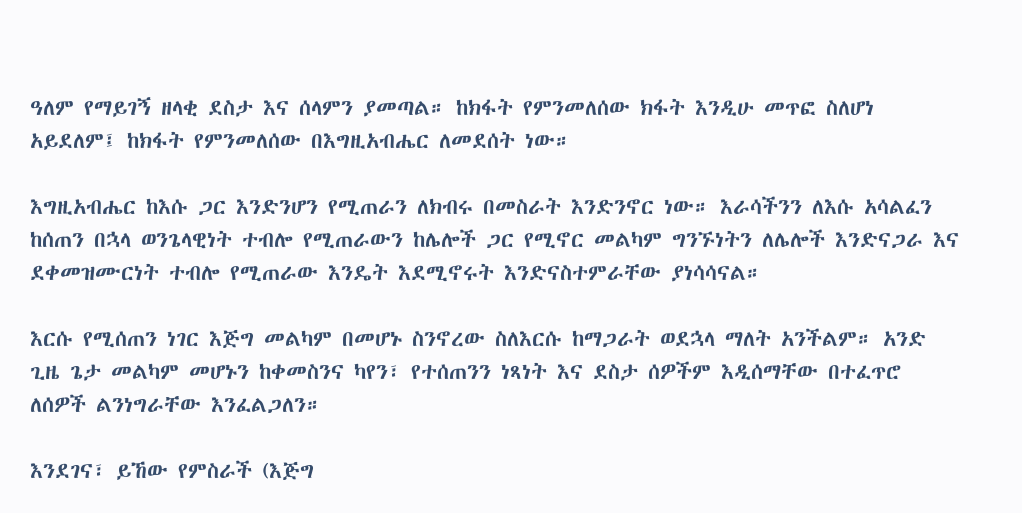ዓለም የማይገኝ ዘላቂ ደስታ እና ሰላምን ያመጣል። ከክፋት የምንመለሰው ክፋት እንዲሁ መጥፎ ስለሆነ አይደለም፤ ከክፋት የምንመለሰው በእግዚአብሔር ለመደሰት ነው።

እግዚአብሔር ከእሱ ጋር እንድንሆን የሚጠራን ለክብሩ በመስራት እንድንኖር ነው። እራሳችንን ለእሱ አሳልፈን ከሰጠን በኋላ ወንጌላዊነት ተብሎ የሚጠራውን ከሌሎች ጋር የሚኖር መልካም ግንኙነትን ለሌሎች እንድናጋራ እና ደቀመዝሙርነት ተብሎ የሚጠራው እንዴት እደሚኖሩት እንድናስተምራቸው ያነሳሳናል።

እርሱ የሚሰጠን ነገር እጅግ መልካም በመሆኑ ስንኖረው ስለእርሱ ከማጋራት ወደኋላ ማለት አንችልም። አንድ ጊዜ ጌታ መልካም መሆኑን ከቀመስንና ካየን፣ የተሰጠንን ነጻነት እና ደስታ ሰዎችም እዲሰማቸው በተፈጥሮ ለሰዎች ልንነግራቸው እንፈልጋለን።

እንደገና፣ ይኸው የምስራች (እጅግ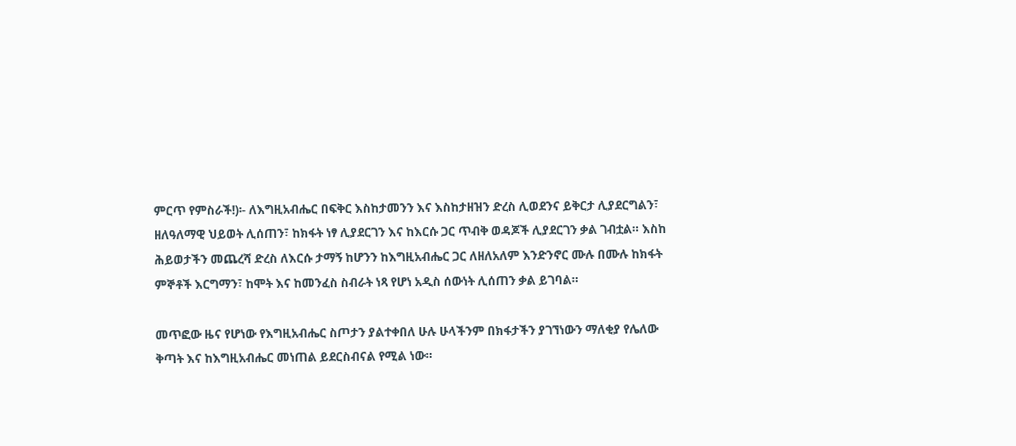ምርጥ የምስራች!)፡- ለእግዚአብሔር በፍቅር እስከታመንን እና እስከታዘዝን ድረስ ሊወደንና ይቅርታ ሊያደርግልን፣ ዘለዓለማዊ ህይወት ሊሰጠን፣ ከክፋት ነፃ ሊያደርገን እና ከእርሱ ጋር ጥብቅ ወዳጆች ሊያደርገን ቃል ገብቷል። እስከ ሕይወታችን መጨረሻ ድረስ ለእርሱ ታማኝ ከሆንን ከእግዚአብሔር ጋር ለዘለአለም እንድንኖር ሙሉ በሙሉ ከክፋት ምኞቶች እርግማን፣ ከሞት እና ከመንፈስ ስብራት ነጻ የሆነ አዲስ ሰውነት ሊሰጠን ቃል ይገባል።

መጥፎው ዜና የሆነው የእግዚአብሔር ስጦታን ያልተቀበለ ሁሉ ሁላችንም በክፋታችን ያገኘነውን ማለቂያ የሌለው ቅጣት እና ከእግዚአብሔር መነጠል ይደርስብናል የሚል ነው።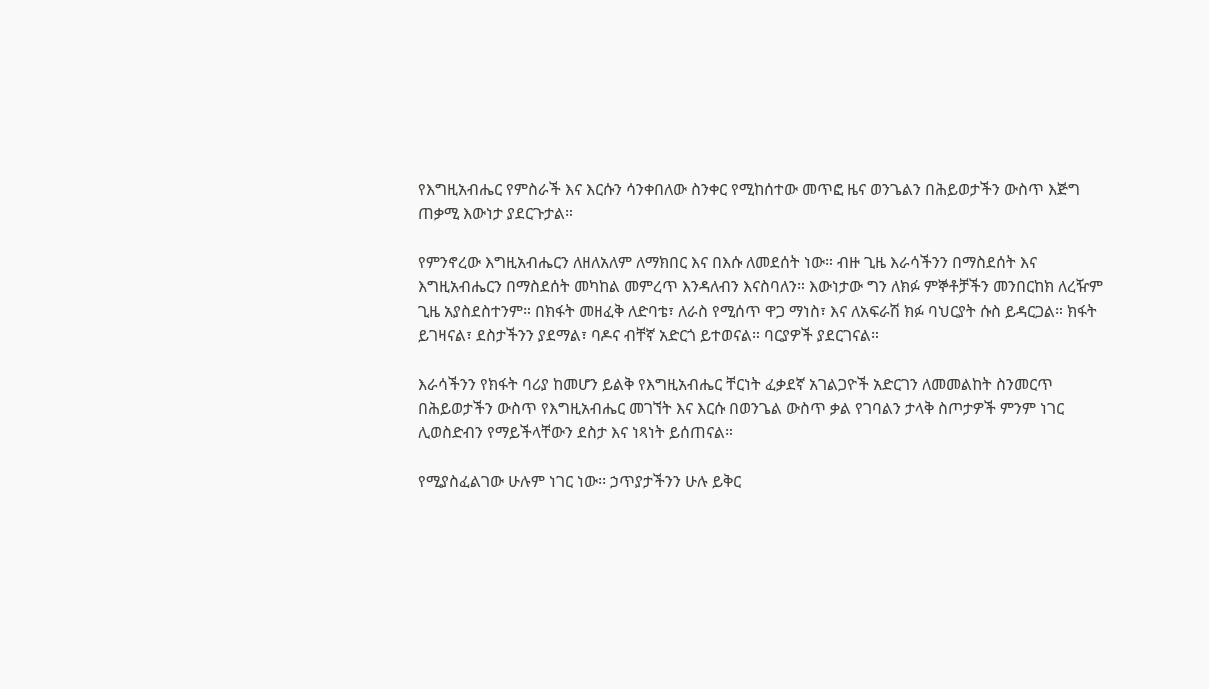የእግዚአብሔር የምስራች እና እርሱን ሳንቀበለው ስንቀር የሚከሰተው መጥፎ ዜና ወንጌልን በሕይወታችን ውስጥ እጅግ ጠቃሚ እውነታ ያደርጉታል።

የምንኖረው እግዚአብሔርን ለዘለአለም ለማክበር እና በእሱ ለመደሰት ነው። ብዙ ጊዜ እራሳችንን በማስደሰት እና እግዚአብሔርን በማስደሰት መካከል መምረጥ እንዳለብን እናስባለን። እውነታው ግን ለክፉ ምኞቶቻችን መንበርከክ ለረዥም ጊዜ አያስደስተንም። በክፋት መዘፈቅ ለድባቴ፣ ለራስ የሚሰጥ ዋጋ ማነስ፣ እና ለአፍራሽ ክፉ ባህርያት ሱስ ይዳርጋል። ክፋት ይገዛናል፣ ደስታችንን ያደማል፣ ባዶና ብቸኛ አድርጎ ይተወናል። ባርያዎች ያደርገናል።

እራሳችንን የክፋት ባሪያ ከመሆን ይልቅ የእግዚአብሔር ቸርነት ፈቃደኛ አገልጋዮች አድርገን ለመመልከት ስንመርጥ በሕይወታችን ውስጥ የእግዚአብሔር መገኘት እና እርሱ በወንጌል ውስጥ ቃል የገባልን ታላቅ ስጦታዎች ምንም ነገር ሊወስድብን የማይችላቸውን ደስታ እና ነጻነት ይሰጠናል።

የሚያስፈልገው ሁሉም ነገር ነው፡፡ ኃጥያታችንን ሁሉ ይቅር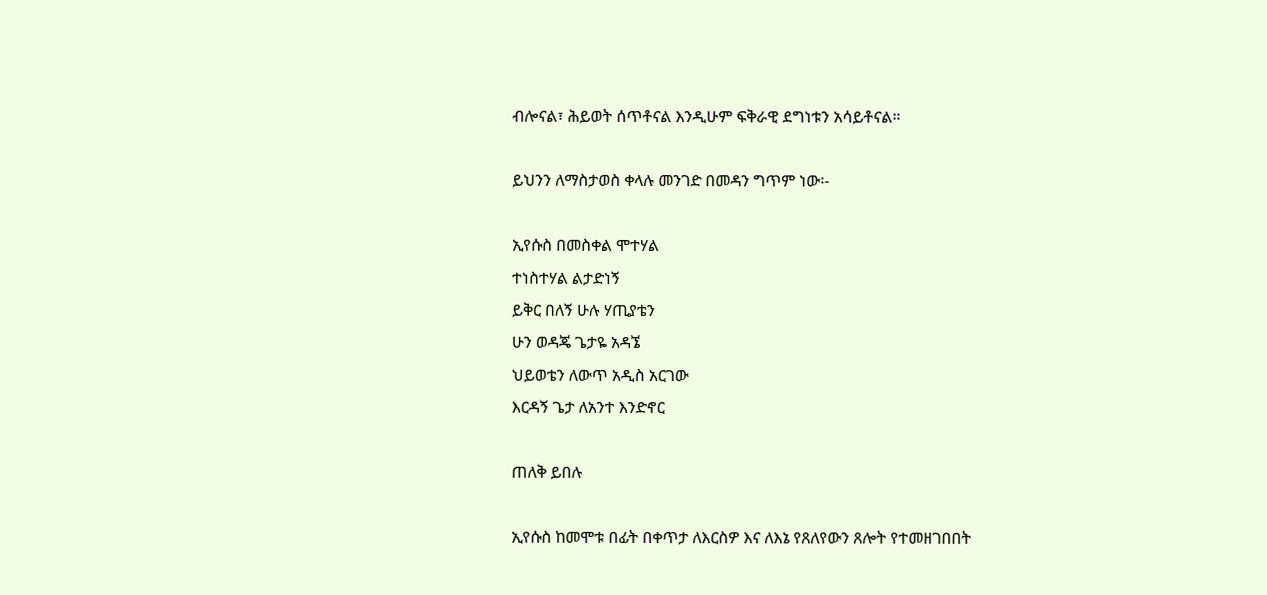ብሎናል፣ ሕይወት ሰጥቶናል እንዲሁም ፍቅራዊ ደግነቱን አሳይቶናል።

ይህንን ለማስታወስ ቀላሉ መንገድ በመዳን ግጥም ነው፡-

ኢየሱስ በመስቀል ሞተሃል
ተነስተሃል ልታድነኝ
ይቅር በለኝ ሁሉ ሃጢያቴን
ሁን ወዳጄ ጌታዬ አዳኜ
ህይወቴን ለውጥ አዲስ አርገው
እርዳኝ ጌታ ለአንተ እንድኖር

ጠለቅ ይበሉ

ኢየሱስ ከመሞቱ በፊት በቀጥታ ለእርስዎ እና ለእኔ የጸለየውን ጸሎት የተመዘገበበት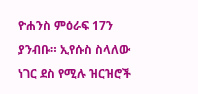ዮሐንስ ምዕራፍ 17ን ያንብቡ። ኢየሱስ ስላለው ነገር ደስ የሚሉ ዝርዝሮች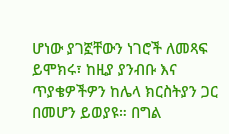ሆነው ያገኟቸውን ነገሮች ለመጻፍ ይሞክሩ፣ ከዚያ ያንብቡ እና ጥያቄዎችዎን ከሌላ ክርስትያን ጋር በመሆን ይወያዩ። በግል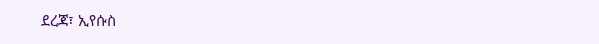ደረጃ፣ ኢየሱስ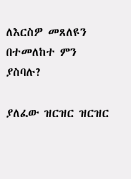ለእርስዎ መጸለዩን በተመለከተ ምን ያስባሉ?

ያለፈው ዝርዝር ዝርዝር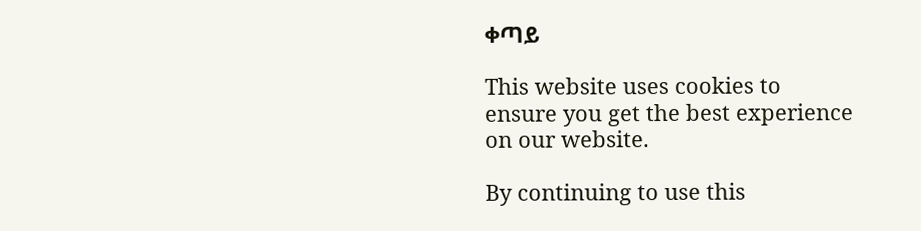ቀጣይ

This website uses cookies to ensure you get the best experience on our website.

By continuing to use this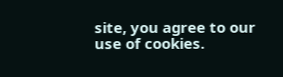site, you agree to our use of cookies.